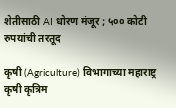शेतीसाठी AI धोरण मंजूर ; ५०० कोटी रुपयांची तरतूद

कृषी (Agriculture) विभागाच्या महाराष्ट्र कृषी कृत्रिम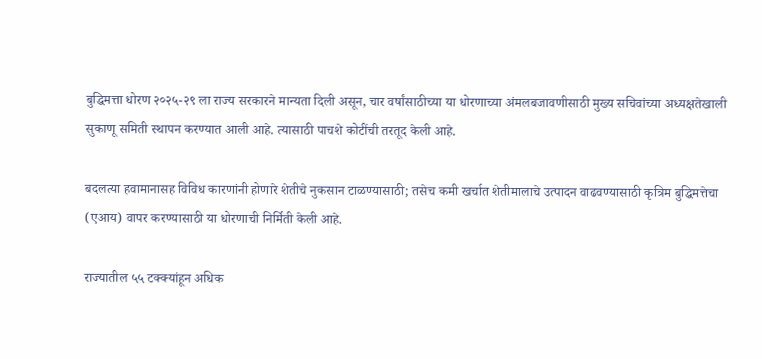बुद्धिमत्ता धोरण २०२५-२९ ला राज्य सरकारने मान्यता दिली असून, चार वर्षांसाठीच्या या धोरणाच्या अंमलबजावणीसाठी मुख्य सचिवांच्या अध्यक्षतेखाली सुकाणू समिती स्थापन करण्यात आली आहे. त्यासाठी पाचशे कोटींची तरतूद केली आहे.

बदलत्या हवामानासह विविध कारणांनी होणारे शेतीचे नुकसान टाळण्यासाठी; तसेच कमी खर्चात शेतीमालाचे उत्पादन वाढवण्यासाठी कृत्रिम बुद्धिमत्तेचा (एआय) वापर करण्यासाठी या धोरणाची निर्मिती केली आहे.

राज्यातील ५५ टक्क्यांहून अधिक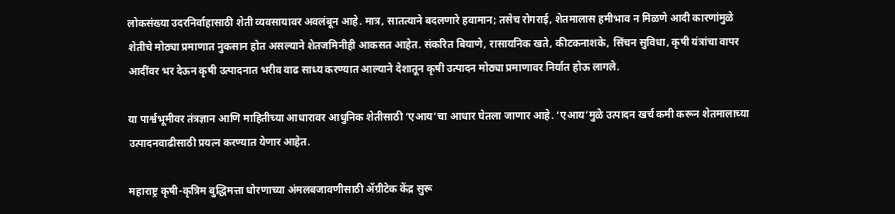लोकसंख्या उदरनिर्वाहासाठी शेती व्यवसायावर अवलंबून आहे. मात्र, सातत्याने बदलणारे हवामान; तसेच रोगराई, शेतमालास हमीभाव न मिळणे आदी कारणांमुळे शेतीचे मोठ्या प्रमाणात नुकसान होत असल्याने शेतजमिनीही आकसत आहेत. संकरित बियाणे, रासायनिक खते, कीटकनाशके, सिंचन सुविधा, कृषी यंत्रांचा वापर आदींवर भर देऊन कृषी उत्पादनात भरीव वाढ साध्य करण्यात आल्याने देशातून कृषी उत्पादन मोठ्या प्रमाणावर निर्यात होऊ लागले.

या पार्श्वभूमीवर तंत्रज्ञान आणि माहितीच्या आधारावर आधुनिक शेतीसाठी ‘एआय’चा आधार घेतला जाणार आहे. ‘एआय’मुळे उत्पादन खर्च कमी करून शेतमालाच्या उत्पादनवाढीसाठी प्रयत्न करण्यात येणार आहेत.

महाराष्ट्र कृषी-कृत्रिम बुद्धिमत्ता धोरणाच्या अंमलबजावणीसाठी ॲग्रीटेक केंद्र सुरू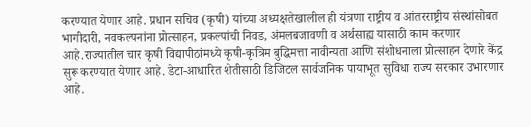करण्यात येणार आहे. प्रधान सचिव (कृषी) यांच्या अध्यक्षतेखालील ही यंत्रणा राष्ट्रीय व आंतरराष्ट्रीय संस्थांसोबत भागीदारी, नवकल्पनांना प्रोत्साहन, प्रकल्पांची निवड, अंमलबजावणी व अर्थसाह्य यासाठी काम करणार आहे.राज्यातील चार कृषी विद्यापीठांमध्ये कृषी-कृत्रिम बुद्धिमत्ता नावीन्यता आणि संशोधनाला प्रोत्साहन देणारे केंद्र सुरू करण्यात येणार आहे. डेटा-आधारित शेतीसाठी डिजिटल सार्वजनिक पायाभूत सुविधा राज्य सरकार उभारणार आहे.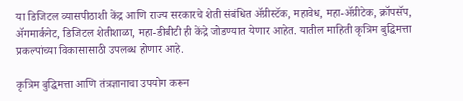या डिजिटल व्यासपीठाशी केंद्र आणि राज्य सरकारचे शेती संबंधित ॲग्रीस्टॅक, महावेध, महा-ॲग्रीटेक, क्रॉपसॅप, ॲगमार्कनेट, डिजिटल शेतीशाळा, महा-डीबीटी ही केंद्रे जोडण्यात येणार आहेत. यातील माहिती कृत्रिम बुद्धिमत्ता प्रकल्पांच्या विकासासाठी उपलब्ध होणार आहे.

कृत्रिम बुद्धिमत्ता आणि तंत्रज्ञानाचा उपयोग करून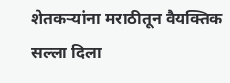शेतकऱ्यांना मराठीतून वैयक्तिक सल्ला दिला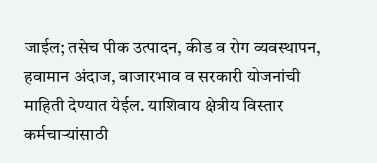जाईल; तसेच पीक उत्पादन, कीड व रोग व्यवस्थापन, हवामान अंदाज, बाजारभाव व सरकारी योजनांची माहिती देण्यात येईल. याशिवाय क्षेत्रीय विस्तार कर्मचाऱ्यांसाठी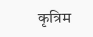कृत्रिम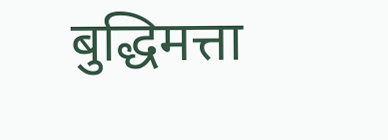बुद्धिमत्ता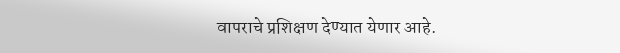वापराचे प्रशिक्षण देण्यात येणार आहे.